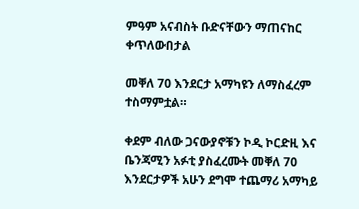ምዓም አናብስት ቡድናቸውን ማጠናከር ቀጥለውበታል

መቐለ 70 እንደርታ አማካዩን ለማስፈረም ተስማምቷል።

ቀደም ብለው ጋናውያኖቹን ኮዲ ኮርድዚ እና ቤንጃሚን አፉቲ ያስፈረሙት መቐለ 70 እንደርታዎች አሁን ደግሞ ተጨማሪ አማካይ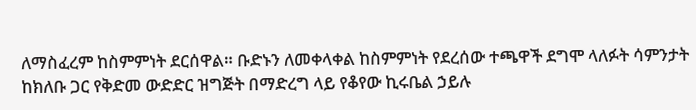ለማስፈረም ከስምምነት ደርሰዋል። ቡድኑን ለመቀላቀል ከስምምነት የደረሰው ተጫዋች ደግሞ ላለፉት ሳምንታት ከክለቡ ጋር የቅድመ ውድድር ዝግጅት በማድረግ ላይ የቆየው ኪሩቤል ኃይሉ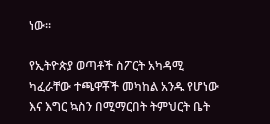ነው።

የኢትዮጵያ ወጣቶች ስፖርት አካዳሚ ካፈራቸው ተጫዋቾች መካከል አንዱ የሆነው እና እግር ኳስን በሚማርበት ትምህርት ቤት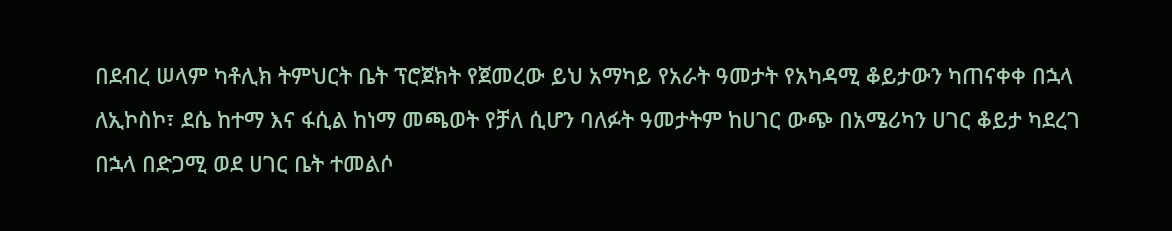በደብረ ሠላም ካቶሊክ ትምህርት ቤት ፕሮጀክት የጀመረው ይህ አማካይ የአራት ዓመታት የአካዳሚ ቆይታውን ካጠናቀቀ በኋላ ለኢኮስኮ፣ ደሴ ከተማ እና ፋሲል ከነማ መጫወት የቻለ ሲሆን ባለፉት ዓመታትም ከሀገር ውጭ በአሜሪካን ሀገር ቆይታ ካደረገ በኋላ በድጋሚ ወደ ሀገር ቤት ተመልሶ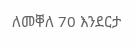ለመቐለ 70 እንደርታ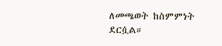ለመጫወት ከስምምነት ደርሷል።